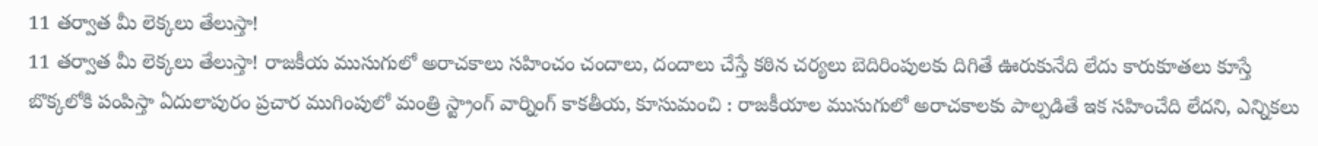11 తర్వాత మీ లెక్కలు తేలుస్తా!
11 తర్వాత మీ లెక్కలు తేలుస్తా! రాజకీయ ముసుగులో అరాచకాలు సహించం చందాలు, దందాలు చేస్తే కఠిన చర్యలు బెదిరింపులకు దిగితే ఊరుకునేది లేదు కారుకూతలు కూస్తే బొక్కలోకి పంపిస్తా ఏదులాపురం ప్రచార ముగింపులో మంత్రి స్ట్రాంగ్ వార్నింగ్ కాకతీయ, కూసుమంచి : రాజకీయాల ముసుగులో అరాచకాలకు పాల్పడితే ఇక సహించేది లేదని, ఎన్నికలు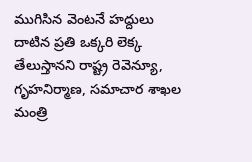ముగిసిన వెంటనే హద్దులు దాటిన ప్రతి ఒక్కరి లెక్క తేలుస్తానని రాష్ట్ర రెవెన్యూ, గృహనిర్మాణ, సమాచార శాఖల మంత్రి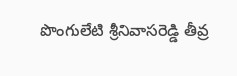పొంగులేటి శ్రీనివాసరెడ్డి తీవ్ర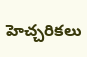హెచ్చరికలు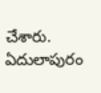చేశారు. ఏదులాపురం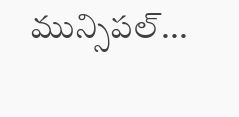మున్సిపల్...